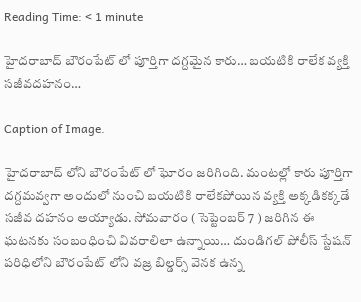Reading Time: < 1 minute

హైదరాబాద్ బౌరంపేట్ లో పూర్తిగా దగ్దమైన కారు… బయటికి రాలేక వ్యక్తి సజీవదహనం…

Caption of Image.

హైదరాబాద్ లోని బౌరంపేట్ లో ఘోరం జరిగింది. మంటల్లో కారు పూర్తిగా దగ్దమవ్వగా అందులో నుంచి బయటికి రాలేకపోయిన వ్యక్తి అక్కడికక్కడే సజీవ దహనం అయ్యాడు. సోమవారం ( సెప్టెంబర్ 7 ) జరిగిన ఈ ఘటనకు సంబంధించి వివరాలిలా ఉన్నాయి… దుండిగల్ పోలీస్ స్టేషన్ పరిధిలోని బౌరంపేట్ లోని వజ్ర బిల్డర్స్ వెనక ఉన్న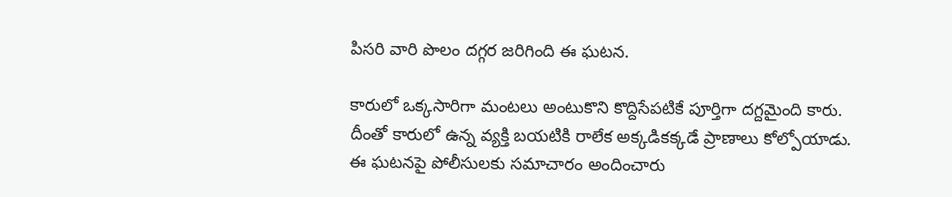పిసరి వారి పొలం దగ్గర జరిగింది ఈ ఘటన.

కారులో ఒక్కసారిగా మంటలు అంటుకొని కొద్దిసేపటికే పూర్తిగా దగ్దమైంది కారు. దీంతో కారులో ఉన్న వ్యక్తి బయటికి రాలేక అక్కడికక్కడే ప్రాణాలు కోల్పోయాడు. ఈ ఘటనపై పోలీసులకు సమాచారం అందించారు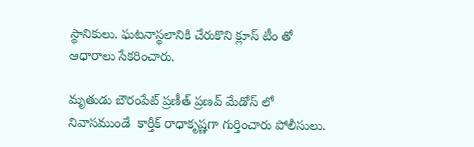స్థానికులు. ఘటనాస్థలానికి చేరుకొని క్లూస్ టీం తో ఆధారాలు సేకరించారు.

మృతుడు బౌరంపేట్ ప్రణీత్ ప్రణవ్ మేడోస్ లో నివాసముండే  కార్తీక్ రాధాకృష్ణగా గుర్తించారు పోలీసులు.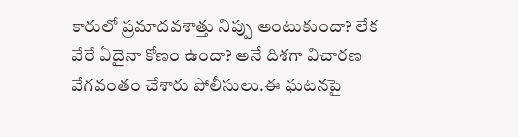కారులో ప్రమాదవశాత్తు నిప్పు అంటుకుందా? లేక వేరే ఏదైనా కోణం ఉందా? అనే దిశగా విచారణ వేగవంతం చేశారు పోలీసులు.ఈ ఘటనపై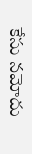కేసు నమోదు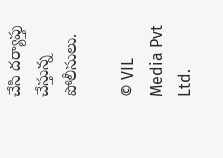చేసి దర్యాప్తు చేస్తున్న పోలీసులు.

© VIL Media Pvt Ltd.